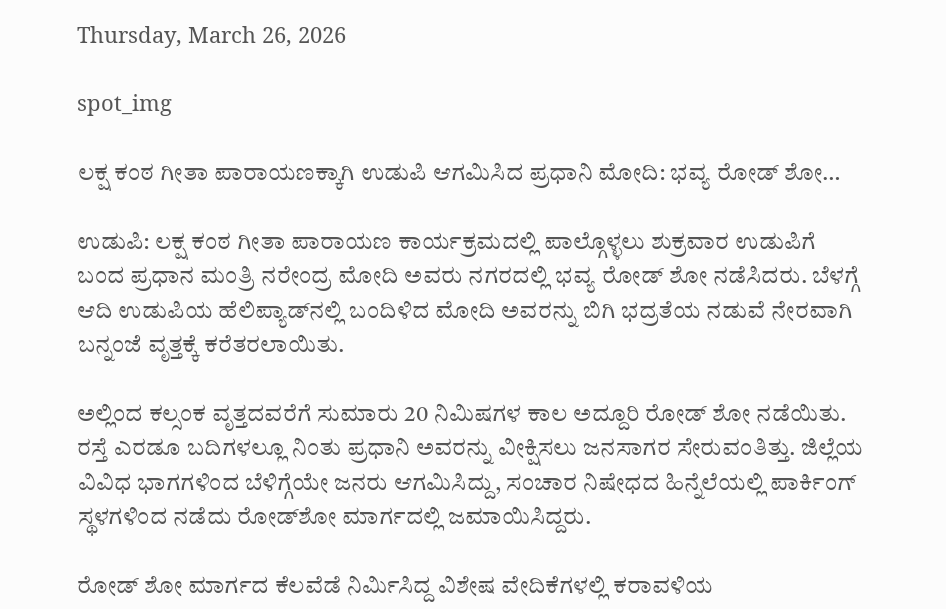Thursday, March 26, 2026

spot_img

ಲಕ್ಷ ಕಂಠ ಗೀತಾ ಪಾರಾಯಣಕ್ಕಾಗಿ ಉಡುಪಿ ಆಗಮಿಸಿದ ಪ್ರಧಾನಿ ಮೋದಿ: ಭವ್ಯ ರೋಡ್‌ ಶೋ…

ಉಡುಪಿ: ಲಕ್ಷ ಕಂಠ ಗೀತಾ ಪಾರಾಯಣ ಕಾರ್ಯಕ್ರಮದಲ್ಲಿ ಪಾಲ್ಗೊಳ್ಳಲು ಶುಕ್ರವಾರ ಉಡುಪಿಗೆ ಬಂದ ಪ್ರಧಾನ ಮಂತ್ರಿ ನರೇಂದ್ರ ಮೋದಿ ಅವರು ನಗರದಲ್ಲಿ ಭವ್ಯ ರೋಡ್‌ ಶೋ ನಡೆಸಿದರು. ಬೆಳಗ್ಗೆ ಆದಿ ಉಡುಪಿಯ ಹೆಲಿಪ್ಯಾಡ್‌ನಲ್ಲಿ ಬಂದಿಳಿದ ಮೋದಿ ಅವರನ್ನು ಬಿಗಿ ಭದ್ರತೆಯ ನಡುವೆ ನೇರವಾಗಿ ಬನ್ನಂಜೆ ವೃತ್ತಕ್ಕೆ ಕರೆತರಲಾಯಿತು.

ಅಲ್ಲಿಂದ ಕಲ್ಸಂಕ ವೃತ್ತದವರೆಗೆ ಸುಮಾರು 20 ನಿಮಿಷಗಳ ಕಾಲ ಅದ್ದೂರಿ ರೋಡ್ ಶೋ ನಡೆಯಿತು. ರಸ್ತೆ ಎರಡೂ ಬದಿಗಳಲ್ಲೂ ನಿಂತು ಪ್ರಧಾನಿ ಅವರನ್ನು ವೀಕ್ಷಿಸಲು ಜನಸಾಗರ ಸೇರುವಂತಿತ್ತು. ಜಿಲ್ಲೆಯ ವಿವಿಧ ಭಾಗಗಳಿಂದ ಬೆಳಿಗ್ಗೆಯೇ ಜನರು ಆಗಮಿಸಿದ್ದು, ಸಂಚಾರ ನಿಷೇಧದ ಹಿನ್ನೆಲೆಯಲ್ಲಿ ಪಾರ್ಕಿಂಗ್ ಸ್ಥಳಗಳಿಂದ ನಡೆದು ರೋಡ್‌ಶೋ ಮಾರ್ಗದಲ್ಲಿ ಜಮಾಯಿಸಿದ್ದರು.

ರೋಡ್ ಶೋ ಮಾರ್ಗದ ಕೆಲವೆಡೆ ನಿರ್ಮಿಸಿದ್ದ ವಿಶೇಷ ವೇದಿಕೆಗಳಲ್ಲಿ ಕರಾವಳಿಯ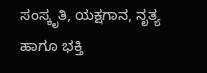ಸಂಸ್ಕೃತಿ, ಯಕ್ಷಗಾನ, ನೃತ್ಯ ಹಾಗೂ ಭಕ್ತಿ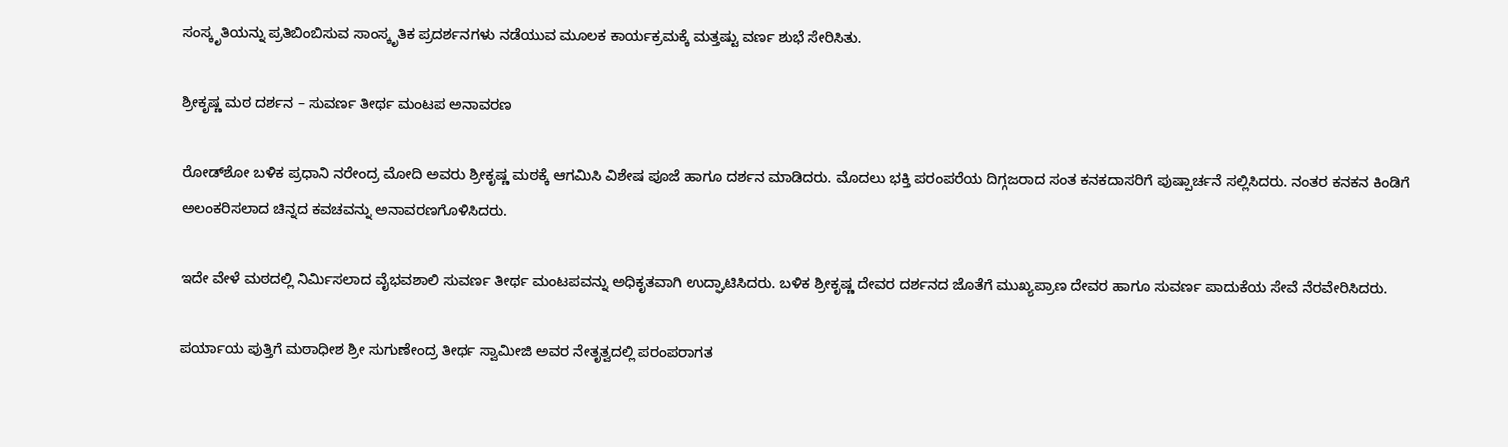ಸಂಸ್ಕೃತಿಯನ್ನು ಪ್ರತಿಬಿಂಬಿಸುವ ಸಾಂಸ್ಕೃತಿಕ ಪ್ರದರ್ಶನಗಳು ನಡೆಯುವ ಮೂಲಕ ಕಾರ್ಯಕ್ರಮಕ್ಕೆ ಮತ್ತಷ್ಟು ವರ್ಣ ಶುಭೆ ಸೇರಿಸಿತು.

ಶ್ರೀಕೃಷ್ಣ ಮಠ ದರ್ಶನ – ಸುವರ್ಣ ತೀರ್ಥ ಮಂಟಪ ಅನಾವರಣ

ರೋಡ್‌ಶೋ ಬಳಿಕ ಪ್ರಧಾನಿ ನರೇಂದ್ರ ಮೋದಿ ಅವರು ಶ್ರೀಕೃಷ್ಣ ಮಠಕ್ಕೆ ಆಗಮಿಸಿ ವಿಶೇಷ ಪೂಜೆ ಹಾಗೂ ದರ್ಶನ ಮಾಡಿದರು. ಮೊದಲು ಭಕ್ತಿ ಪರಂಪರೆಯ ದಿಗ್ಗಜರಾದ ಸಂತ ಕನಕದಾಸರಿಗೆ ಪುಷ್ಪಾರ್ಚನೆ ಸಲ್ಲಿಸಿದರು. ನಂತರ ಕನಕನ ಕಿಂಡಿಗೆ ಅಲಂಕರಿಸಲಾದ ಚಿನ್ನದ ಕವಚವನ್ನು ಅನಾವರಣಗೊಳಿಸಿದರು.

ಇದೇ ವೇಳೆ ಮಠದಲ್ಲಿ ನಿರ್ಮಿಸಲಾದ ವೈಭವಶಾಲಿ ಸುವರ್ಣ ತೀರ್ಥ ಮಂಟಪವನ್ನು ಅಧಿಕೃತವಾಗಿ ಉದ್ಘಾಟಿಸಿದರು. ಬಳಿಕ ಶ್ರೀಕೃಷ್ಣ ದೇವರ ದರ್ಶನದ ಜೊತೆಗೆ ಮುಖ್ಯಪ್ರಾಣ ದೇವರ ಹಾಗೂ ಸುವರ್ಣ ಪಾದುಕೆಯ ಸೇವೆ ನೆರವೇರಿಸಿದರು.

ಪರ್ಯಾಯ ಪುತ್ತಿಗೆ ಮಠಾಧೀಶ ಶ್ರೀ ಸುಗುಣೇಂದ್ರ ತೀರ್ಥ ಸ್ವಾಮೀಜಿ ಅವರ ನೇತೃತ್ವದಲ್ಲಿ ಪರಂಪರಾಗತ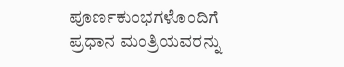ಪೂರ್ಣಕುಂಭಗಳೊಂದಿಗೆ ಪ್ರಧಾನ ಮಂತ್ರಿಯವರನ್ನು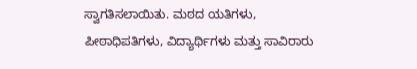ಸ್ವಾಗತಿಸಲಾಯಿತು. ಮಠದ ಯತಿಗಳು, ಪೀಠಾಧಿಪತಿಗಳು, ವಿದ್ಯಾರ್ಥಿಗಳು ಮತ್ತು ಸಾವಿರಾರು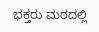ಭಕ್ತರು ಮಠದಲ್ಲಿ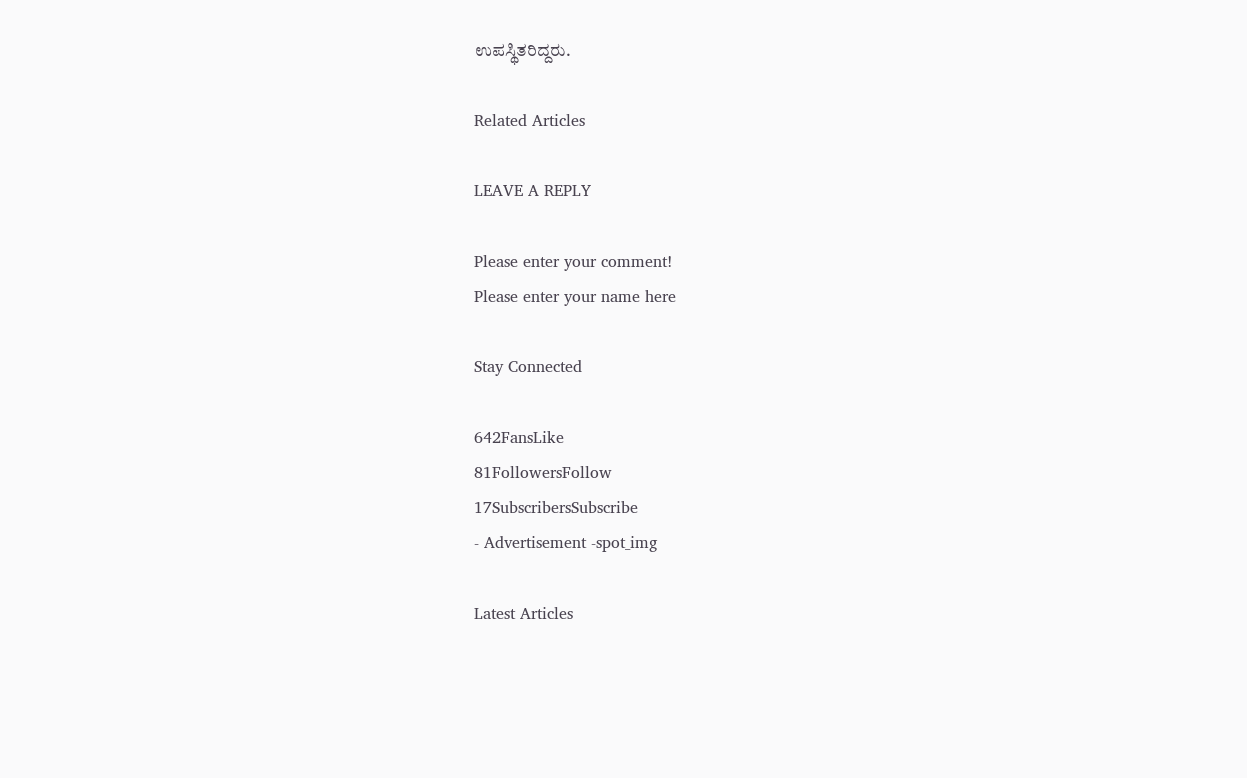ಉಪಸ್ಥಿತರಿದ್ದರು.

Related Articles

LEAVE A REPLY

Please enter your comment!
Please enter your name here

Stay Connected

642FansLike
81FollowersFollow
17SubscribersSubscribe
- Advertisement -spot_img

Latest Articles